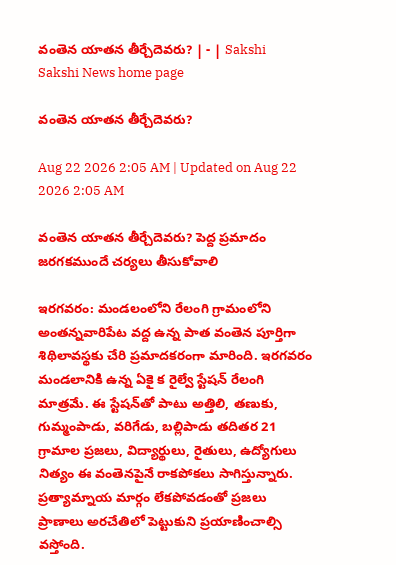వంతెన యాతన తీర్చేదెవరు? | - | Sakshi
Sakshi News home page

వంతెన యాతన తీర్చేదెవరు?

Aug 22 2026 2:05 AM | Updated on Aug 22 2026 2:05 AM

వంతెన యాతన తీర్చేదెవరు? పెద్ద ప్రమాదం జరగకముందే చర్యలు తీసుకోవాలి

ఇరగవరం: మండలంలోని రేలంగి గ్రామంలోని అంతన్నవారిపేట వద్ద ఉన్న పాత వంతెన పూర్తిగా శిథిలావస్థకు చేరి ప్రమాదకరంగా మారింది. ఇరగవరం మండలానికి ఉన్న ఏకై క రైల్వే స్టేషన్‌ రేలంగి మాత్రమే. ఈ స్టేషన్‌తో పాటు అత్తిలి, తణుకు, గుమ్మంపాడు, వరిగేడు, బల్లిపాడు తదితర 21 గ్రామాల ప్రజలు, విద్యార్థులు, రైతులు, ఉద్యోగులు నిత్యం ఈ వంతెనపైనే రాకపోకలు సాగిస్తున్నారు. ప్రత్యామ్నాయ మార్గం లేకపోవడంతో ప్రజలు ప్రాణాలు అరచేతిలో పెట్టుకుని ప్రయాణించాల్సి వస్తోంది.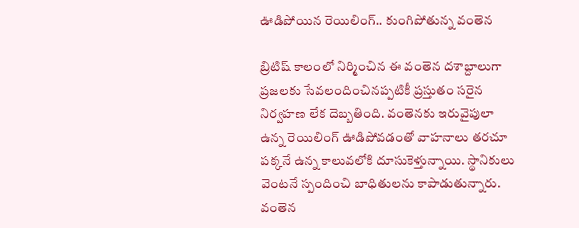ఊడిపోయిన రెయిలింగ్‌.. కుంగిపోతున్న వంతెన

బ్రిటిష్‌ కాలంలో నిర్మించిన ఈ వంతెన దశాబ్దాలుగా ప్రజలకు సేవలందించినప్పటికీ ప్రస్తుతం సరైన నిర్వహణ లేక దెబ్బతింది. వంతెనకు ఇరువైపులా ఉన్న రెయిలింగ్‌ ఊడిపోవడంతో వాహనాలు తరచూ పక్కనే ఉన్న కాలువలోకి దూసుకెళ్తున్నాయి. స్థానికులు వెంటనే స్పందించి బాధితులను కాపాడుతున్నారు. వంతెన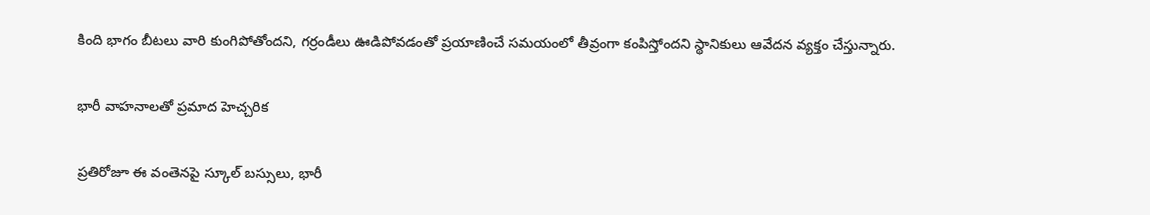కింది భాగం బీటలు వారి కుంగిపోతోందని, గర్రండీలు ఊడిపోవడంతో ప్రయాణించే సమయంలో తీవ్రంగా కంపిస్తోందని స్థానికులు ఆవేదన వ్యక్తం చేస్తున్నారు.

భారీ వాహనాలతో ప్రమాద హెచ్చరిక

ప్రతిరోజూ ఈ వంతెనపై స్కూల్‌ బస్సులు, భారీ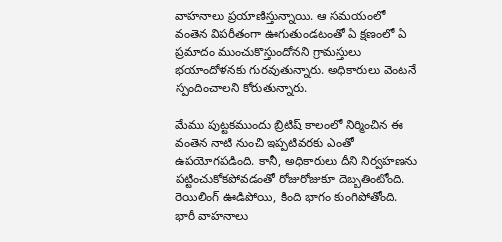వాహనాలు ప్రయాణిస్తున్నాయి. ఆ సమయంలో వంతెన విపరీతంగా ఊగుతుండటంతో ఏ క్షణంలో ఏ ప్రమాదం ముంచుకొస్తుందోనని గ్రామస్తులు భయాందోళనకు గురవుతున్నారు. అధికారులు వెంటనే స్పందించాలని కోరుతున్నారు.

మేము పుట్టకముందు బ్రిటిష్‌ కాలంలో నిర్మించిన ఈ వంతెన నాటి నుంచి ఇప్పటివరకు ఎంతో ఉపయోగపడింది. కానీ, అధికారులు దీని నిర్వహణను పట్టించుకోకపోవడంతో రోజురోజుకూ దెబ్బతింటోంది. రెయిలింగ్‌ ఊడిపోయి, కింది భాగం కుంగిపోతోంది. భారీ వాహనాలు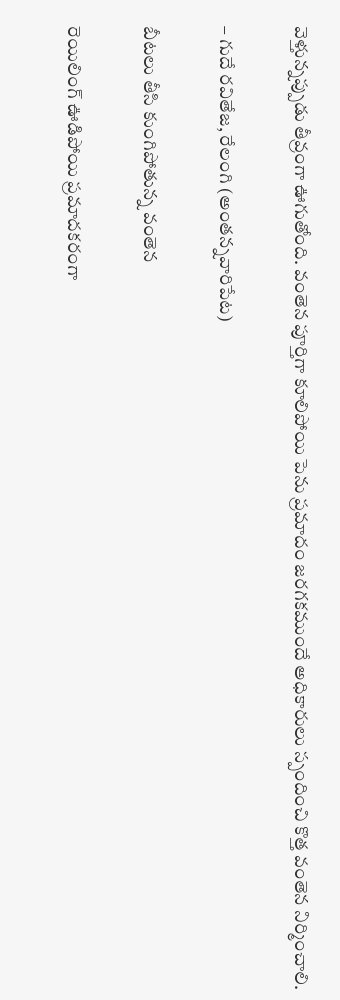వెళ్తున్నప్పుడు తీవ్రంగా ఊగుతోంది. వంతెన పూర్తిగా కూలిపోయి పెను ప్రమాదం జరగకముందే అధికారులు స్పందించి కొత్త వంతెన నిర్మించాలి.

– గుదే రవితేజ, రేలంగి (అంతన్నవారిపేట)

బీటలు తీసి కుంగిపోతున్న వంతెన

రెయిలింగ్‌ ఊడిపోయి ప్రమాదకరంగా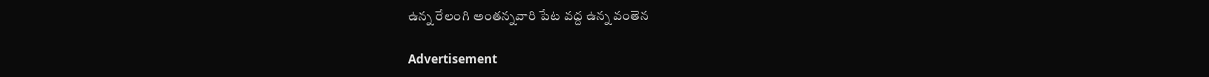ఉన్న రేలంగి అంతన్నవారి పేట వద్ద ఉన్న వంతెన

Advertisement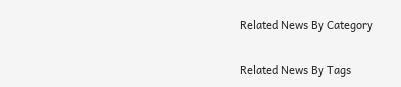Related News By Category

Related News By Tags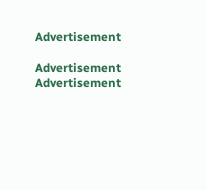Advertisement

Advertisement
Advertisement